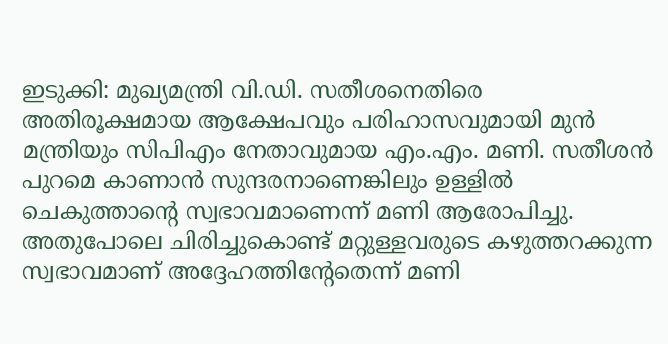ഇടുക്കി: മുഖ്യമന്ത്രി വി.ഡി. സതീശനെതിരെ അതിരൂക്ഷമായ ആക്ഷേപവും പരിഹാസവുമായി മുൻ മന്ത്രിയും സിപിഎം നേതാവുമായ എം.എം. മണി. സതീശൻ പുറമെ കാണാൻ സുന്ദരനാണെങ്കിലും ഉള്ളിൽ ചെകുത്താന്റെ സ്വഭാവമാണെന്ന് മണി ആരോപിച്ചു. അതുപോലെ ചിരിച്ചുകൊണ്ട് മറ്റുള്ളവരുടെ കഴുത്തറക്കുന്ന സ്വഭാവമാണ് അദ്ദേഹത്തിന്റേതെന്ന് മണി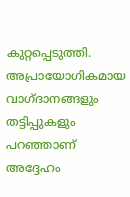കുറ്റപ്പെടുത്തി.
അപ്രായോഗികമായ വാഗ്ദാനങ്ങളും തട്ടിപ്പുകളും പറഞ്ഞാണ് അദ്ദേഹം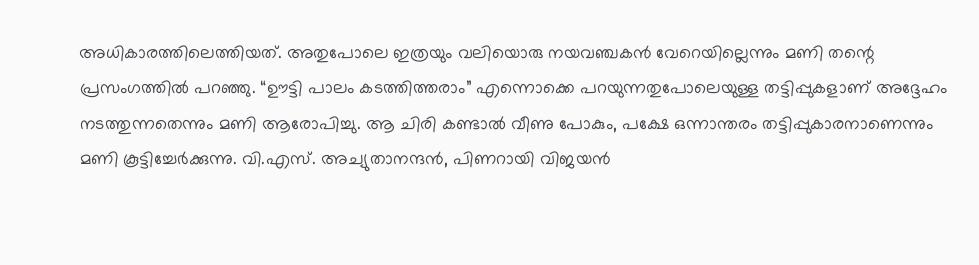അധികാരത്തിലെത്തിയത്. അതുപോലെ ഇത്രയും വലിയൊരു നയവഞ്ചകൻ വേറെയില്ലെന്നും മണി തന്റെ പ്രസംഗത്തിൽ പറഞ്ഞു. “ഊട്ടി പാലം കടത്തിത്തരാം” എന്നൊക്കെ പറയുന്നതുപോലെയുള്ള തട്ടിപ്പുകളാണ് അദ്ദേഹം നടത്തുന്നതെന്നും മണി ആരോപിച്ചു. ആ ചിരി കണ്ടാൽ വീണു പോകും, പക്ഷേ ഒന്നാന്തരം തട്ടിപ്പുകാരനാണെന്നും മണി കൂട്ടിച്ചേർക്കുന്നു. വി.എസ്. അച്യുതാനന്ദൻ, പിണറായി വിജയൻ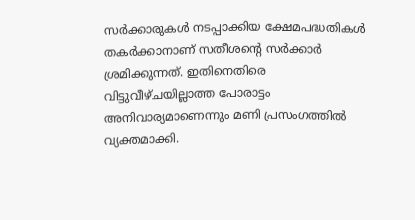സർക്കാരുകൾ നടപ്പാക്കിയ ക്ഷേമപദ്ധതികൾ തകർക്കാനാണ് സതീശന്റെ സർക്കാർ ശ്രമിക്കുന്നത്. ഇതിനെതിരെ വിട്ടുവീഴ്ചയില്ലാത്ത പോരാട്ടം അനിവാര്യമാണെന്നും മണി പ്രസംഗത്തിൽ വ്യക്തമാക്കി.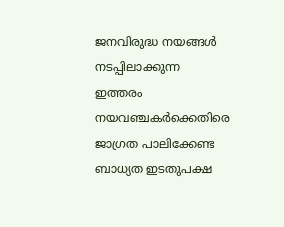ജനവിരുദ്ധ നയങ്ങൾ നടപ്പിലാക്കുന്ന ഇത്തരം നയവഞ്ചകർക്കെതിരെ ജാഗ്രത പാലിക്കേണ്ട ബാധ്യത ഇടതുപക്ഷ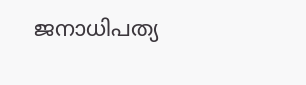ജനാധിപത്യ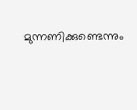മുന്നണിക്കുണ്ടെന്നും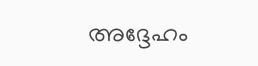അദ്ദേഹം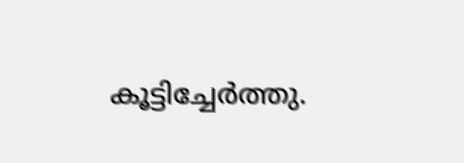കൂട്ടിച്ചേർത്തു.